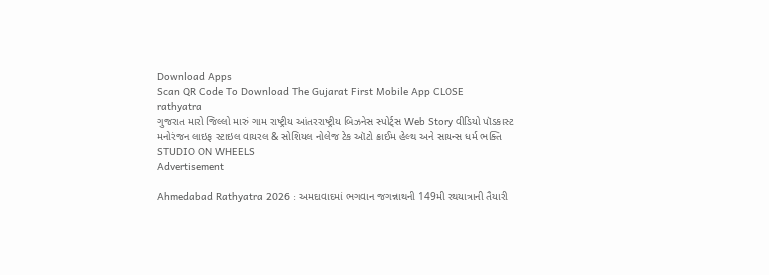Download Apps
Scan QR Code To Download The Gujarat First Mobile App CLOSE
rathyatra
ગુજરાત મારો જિલ્લો મારું ગામ રાષ્ટ્રીય આંતરરાષ્ટ્રીય બિઝનેસ સ્પોર્ટ્સ Web Story વીડિયો પૉડકાસ્ટ મનોરંજન લાઇફ સ્ટાઇલ વાયરલ & સોશિયલ નોલેજ ટેક ઑટો ક્રાઈમ હેલ્થ અને સાયન્સ ધર્મ ભક્તિ STUDIO ON WHEELS
Advertisement

Ahmedabad Rathyatra 2026 : અમદાવાદમાં ભગવાન જગન્નાથની 149મી રથયાત્રાની તૈયારી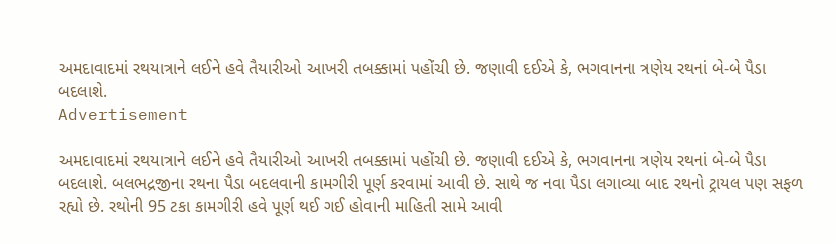અમદાવાદમાં રથયાત્રાને લઈને હવે તૈયારીઓ આખરી તબક્કામાં પહોંચી છે. જણાવી દઈએ કે, ભગવાનના ત્રણેય રથનાં બે-બે પૈડા બદલાશે.
Advertisement

અમદાવાદમાં રથયાત્રાને લઈને હવે તૈયારીઓ આખરી તબક્કામાં પહોંચી છે. જણાવી દઈએ કે, ભગવાનના ત્રણેય રથનાં બે-બે પૈડા બદલાશે. બલભદ્રજીના રથના પૈડા બદલવાની કામગીરી પૂર્ણ કરવામાં આવી છે. સાથે જ નવા પૈડા લગાવ્યા બાદ રથનો ટ્રાયલ પણ સફળ રહ્યો છે. રથોની 95 ટકા કામગીરી હવે પૂર્ણ થઈ ગઈ હોવાની માહિતી સામે આવી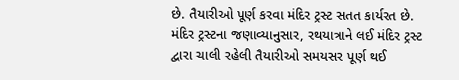છે. તૈયારીઓ પૂર્ણ કરવા મંદિર ટ્રસ્ટ સતત કાર્યરત છે. મંદિર ટ્રસ્ટના જણાવ્યાનુસાર, રથયાત્રાને લઈ મંદિર ટ્રસ્ટ દ્વારા ચાલી રહેલી તૈયારીઓ સમયસર પૂર્ણ થઈ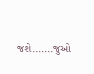જશે.......જુઓ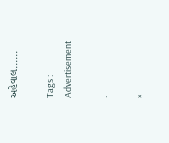અહેવાલ......

Tags :
Advertisement

.

×